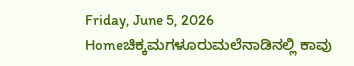Friday, June 5, 2026
Homeಚಿಕ್ಕಮಗಳೂರುಮಲೆನಾಡಿನಲ್ಲಿ ಕಾವು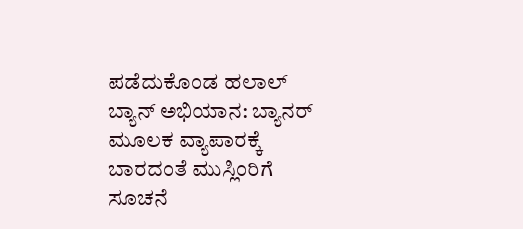ಪಡೆದುಕೊಂಡ ಹಲಾಲ್ ಬ್ಯಾನ್ ಅಭಿಯಾನ: ಬ್ಯಾನರ್‌ ಮೂಲಕ ವ್ಯಾಪಾರಕ್ಕೆ ಬಾರದಂತೆ ಮುಸ್ಲಿಂರಿಗೆ ಸೂಚನೆ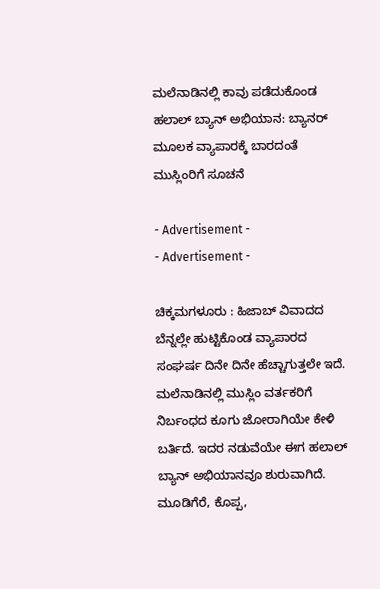ಮಲೆನಾಡಿನಲ್ಲಿ ಕಾವು ಪಡೆದುಕೊಂಡ ಹಲಾಲ್ ಬ್ಯಾನ್ ಅಭಿಯಾನ: ಬ್ಯಾನರ್‌ ಮೂಲಕ ವ್ಯಾಪಾರಕ್ಕೆ ಬಾರದಂತೆ ಮುಸ್ಲಿಂರಿಗೆ ಸೂಚನೆ

- Advertisement -
- Advertisement -

ಚಿಕ್ಕಮಗಳೂರು : ಹಿಜಾಬ್‌ ವಿವಾದದ ಬೆನ್ನಲ್ಲೇ ಹುಟ್ಟಿಕೊಂಡ ವ್ಯಾಪಾರದ ಸಂಘರ್ಷ ದಿನೇ ದಿನೇ ಹೆಚ್ಚಾಗುತ್ತಲೇ ಇದೆ.  ಮಲೆನಾಡಿನಲ್ಲಿ ಮುಸ್ಲಿಂ ವರ್ತಕರಿಗೆ ನಿರ್ಬಂಧದ ಕೂಗು ಜೋರಾಗಿಯೇ ಕೇಳಿ ಬರ್ತಿದೆ. ಇದರ ನಡುವೆಯೇ ಈಗ ಹಲಾಲ್‌ ಬ್ಯಾನ್‌ ಅಭಿಯಾನವೂ ಶುರುವಾಗಿದೆ. ಮೂಡಿಗೆರೆ, ಕೊಪ್ಪ,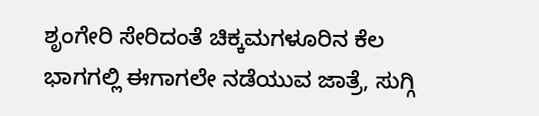ಶೃಂಗೇರಿ ಸೇರಿದಂತೆ ಚಿಕ್ಕಮಗಳೂರಿನ‌ ಕೆಲ ಭಾಗಗಲ್ಲಿ ಈಗಾಗಲೇ ‌ನಡೆಯುವ ಜಾತ್ರೆ, ಸುಗ್ಗಿ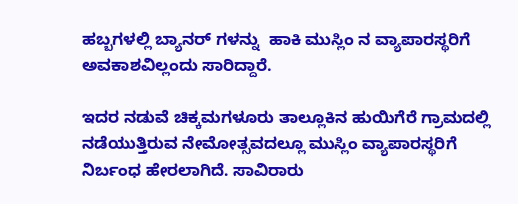ಹಬ್ಬಗಳಲ್ಲಿ ಬ್ಯಾನರ್ ಗಳನ್ನು‌  ಹಾಕಿ ಮುಸ್ಲಿಂ ನ ವ್ಯಾಪಾರಸ್ಥರಿಗೆ ಅವಕಾಶವಿಲ್ಲಂದು ಸಾರಿದ್ದಾರೆ.

ಇದರ‌ ನಡುವೆ ಚಿಕ್ಕಮಗಳೂರು ತಾಲ್ಲೂಕಿನ ಹುಯಿಗೆರೆ ಗ್ರಾಮದಲ್ಲಿ ನಡೆಯುತ್ತಿರುವ ನೇಮೋತ್ಸವದಲ್ಲೂ ಮುಸ್ಲಿಂ ವ್ಯಾಪಾರಸ್ಥರಿಗೆ ನಿರ್ಬಂಧ ಹೇರಲಾಗಿದೆ. ಸಾವಿರಾರು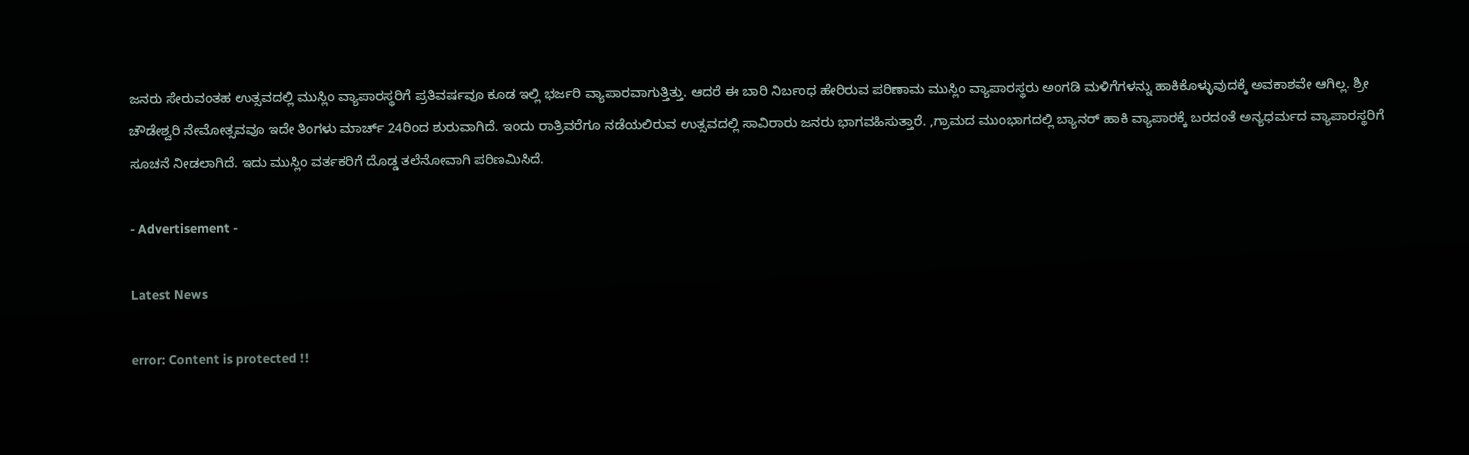ಜನರು ಸೇರುವಂತಹ ಉತ್ಸವದಲ್ಲಿ ಮುಸ್ಲಿಂ ವ್ಯಾಪಾರಸ್ಥರಿಗೆ ಪ್ರತಿವರ್ಷವೂ ಕೂಡ ಇಲ್ಲಿ ಭರ್ಜರಿ ವ್ಯಾಪಾರವಾಗುತ್ತಿತ್ತು. ಆದರೆ ಈ ಬಾರಿ ನಿರ್ಬಂಧ ಹೇರಿರುವ ಪರಿಣಾಮ ಮುಸ್ಲಿಂ ವ್ಯಾಪಾರಸ್ಥರು ಅಂಗಡಿ ಮಳಿಗೆಗಳನ್ನು ಹಾಕಿಕೊಳ್ಳುವುದಕ್ಕೆ ಅವಕಾಶವೇ ಆಗಿಲ್ಲ. ಶ್ರೀ ಚೌಡೇಶ್ವರಿ ನೇಮೋತ್ಸವವೂ ಇದೇ ತಿಂಗಳು ಮಾರ್ಚ್ 24ರಿಂದ ಶುರುವಾಗಿದೆ. ಇಂದು ರಾತ್ರಿವರೆಗೂ ನಡೆಯಲಿರುವ ಉತ್ಸವದಲ್ಲಿ ಸಾವಿರಾರು ಜನರು ಭಾಗವಹಿಸುತ್ತಾರೆ. ,ಗ್ರಾಮದ ಮುಂಭಾಗದಲ್ಲಿ‌ ಬ್ಯಾನರ್ ಹಾಕಿ ವ್ಯಾಪಾರಕ್ಕೆ ಬರದಂತೆ ಅನ್ಯಧರ್ಮದ ವ್ಯಾಪಾರಸ್ಥರಿಗೆ ಸೂಚನೆ ನೀಡಲಾಗಿದೆ. ಇದು ಮುಸ್ಲಿಂ ವರ್ತಕರಿಗೆ ದೊಡ್ಡ ತಲೆನೋವಾಗಿ ಪರಿಣಮಿಸಿದೆ.

- Advertisement -

Latest News

error: Content is protected !!